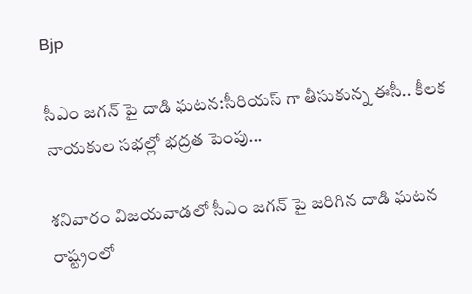Bjp

సీఎం జగన్ పై దాడి ఘటన:సీరియస్ గా తీసుకున్న ఈసీ.. కీలక నాయకుల సభల్లో భద్రత పెంపు...

శనివారం విజయవాడలో సీఎం జగన్ పై జరిగిన దాడి ఘటన రాష్ట్రంలో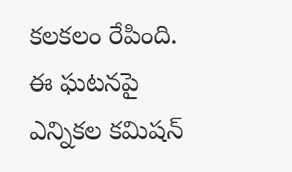కలకలం రేపింది. ఈ ఘటనపై ఎన్నికల కమిషన్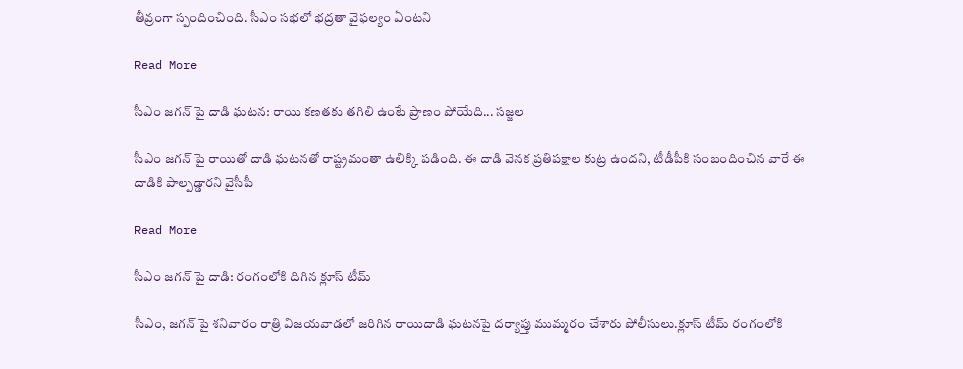తీవ్రంగా స్పందించింది. సీఎం సభలో భద్రతా వైఫల్యం ఏంటని

Read More

సీఎం జగన్ పై దాడి ఘటన: రాయి కణతకు తగిలి ఉంటే ప్రాణం పోయేది... సజ్జల

సీఎం జగన్ పై రాయితో దాడి ఘటనతో రాష్ట్రమంతా ఉలిక్కి పడింది. ఈ దాడి వెనక ప్రతిపక్షాల కుట్ర ఉందని, టీడీపీకి సంబందించిన వారే ఈ దాడికి పాల్పడ్డారని వైసీపీ

Read More

సీఎం జగన్ పై దాడి: రంగంలోకి దిగిన క్లూస్ టీమ్

సీఎం, జగన్ పై శనివారం రాత్రి విజయవాడలో జరిగిన రాయిదాడి ఘటనపై దర్యాప్తు ముమ్మరం చేశారు పోలీసులు.క్లూస్ టీమ్ రంగంలోకి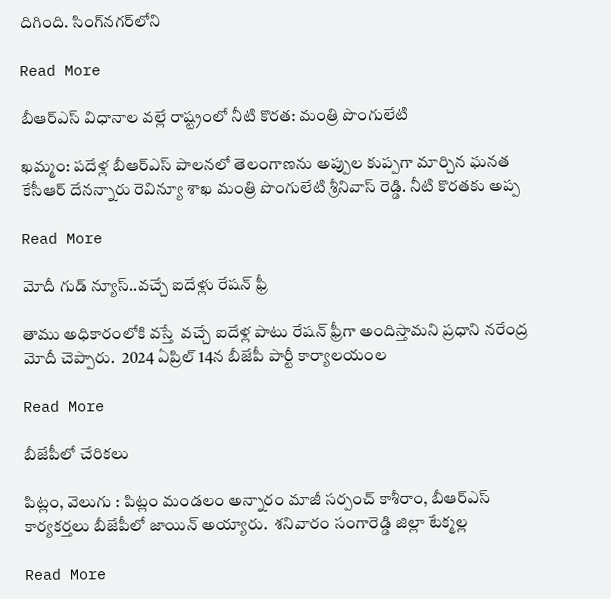దిగింది. సింగ్‌నగర్‌లోని

Read More

బీఆర్ఎస్ విధానాల వల్లే రాష్ట్రంలో నీటి కొరత: మంత్రి పొంగులేటి

ఖమ్మం: పదేళ్ల బీఆర్ఎస్ పాలనలో తెలంగాణను అప్పుల కుప్పగా మార్చిన ఘనత కేసీఆర్ దేనన్నారు రెవిన్యూ శాఖ మంత్రి పొంగులేటి శ్రీనివాస్ రెడ్డి. నీటి కొరతకు అప్ప

Read More

మోదీ గుడ్ న్యూస్..వచ్చే ఐదేళ్లు రేషన్ ఫ్రీ

తాము అధికారంలోకి వస్తే  వచ్చే ఐదేళ్ల పాటు రేషన్ ఫ్రీగా అందిస్తామని ప్రధాని నరేంద్ర మోదీ చెప్పారు.  2024 ఏప్రిల్ 14న బీజేపీ పార్టీ కార్యాలయంల

Read More

బీజేపీలో చేరికలు

పిట్లం, వెలుగు : పిట్లం మండలం అన్నారం మాజీ సర్పంచ్ కాశీరాం, బీఆర్ఎస్ కార్యకర్తలు బీజేపీలో జాయిన్ అయ్యారు.  శనివారం సంగారెడ్డి జిల్లా టేక్మల్ల

Read More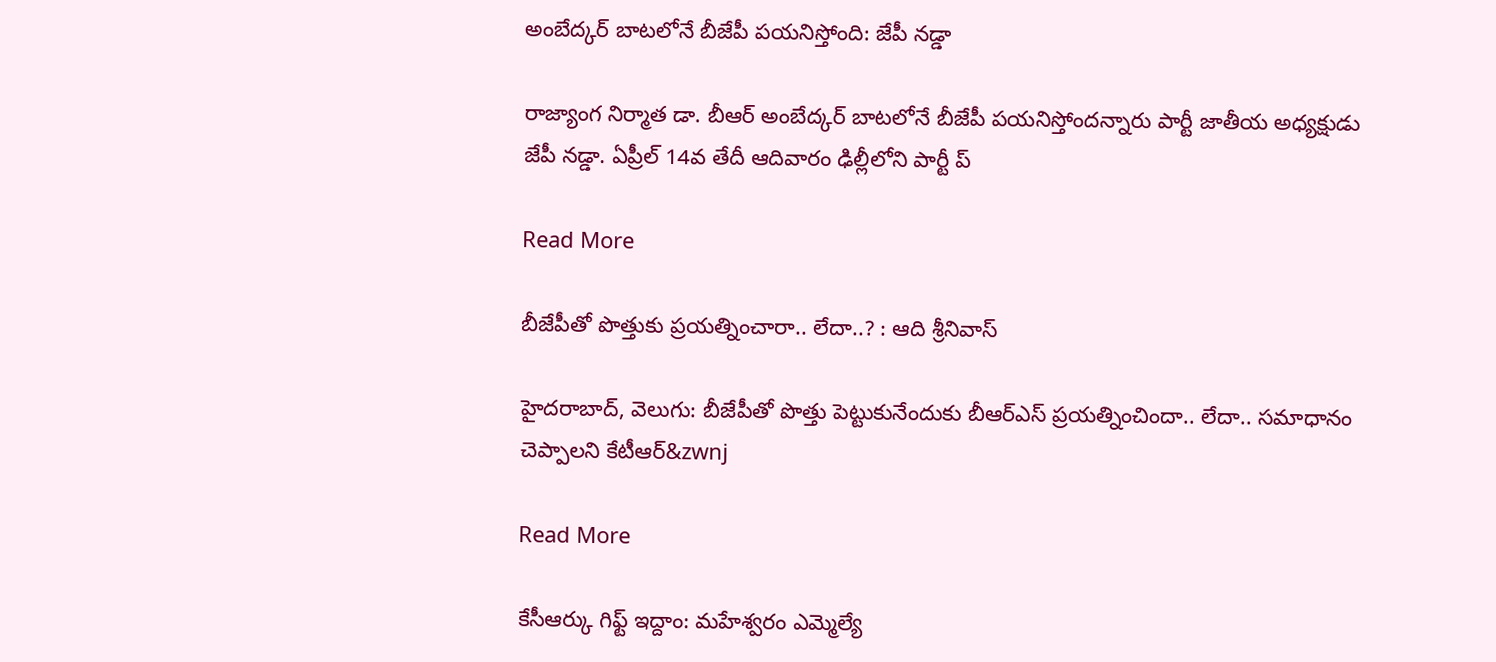అంబేద్కర్ బాటలోనే బీజేపీ పయనిస్తోంది: జేపీ నడ్డా

రాజ్యాంగ నిర్మాత డా. బీఆర్ అంబేద్కర్ బాటలోనే బీజేపీ పయనిస్తోందన్నారు పార్టీ జాతీయ అధ్యక్షుడు జేపీ నడ్డా. ఏప్రీల్ 14వ తేదీ ఆదివారం ఢిల్లీలోని పార్టీ ప్

Read More

బీజేపీతో పొత్తుకు ప్రయత్నించారా.. లేదా..? : ఆది శ్రీనివాస్

హైదరాబాద్, వెలుగు: బీజేపీతో పొత్తు పెట్టుకునేందుకు బీఆర్ఎస్ ప్రయత్నించిందా.. లేదా.. సమాధానం చెప్పాలని కేటీఆర్‌‌‌‌‌‌&zwnj

Read More

కేసీఆర్కు గిఫ్ట్ ఇద్దాం: మహేశ్వరం ఎమ్మెల్యే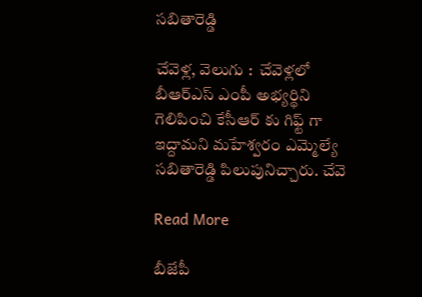సబితారెడ్డి

చేవెళ్ల, వెలుగు :  చేవెళ్లలో బీఆర్ఎస్ ఎంపీ అభ్యర్థిని గెలిపించి కేసీఆర్ కు గిఫ్ట్ గా ఇద్దామని మహేశ్వరం ఎమ్మెల్యే సబితారెడ్డి పిలుపునిచ్చారు. చేవె

Read More

బీజేపీ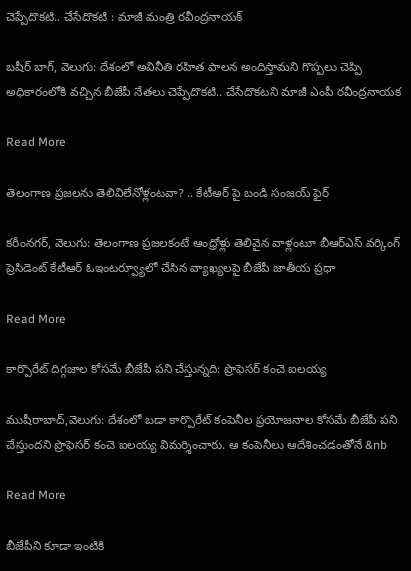చెప్పేదొకటి.. చేసేదొకటి : మాజీ మంత్రి రవీంద్రనాయక్

బషీర్ బాగ్, వెలుగు: దేశంలో అవినీతి రహిత పాలన అందిస్తామని గొప్పలు చెప్పి అధికారంలోకి వచ్చిన బీజేపీ నేతలు చెప్పేదొకటి.. చేసేదొకటని మాజీ ఎంపీ రవీంద్రనాయక

Read More

తెలంగాణ ప్రజలను తెలివిలేనోళ్లంటవా? .. కేటీఆర్ పై బండి సంజయ్ ఫైర్

కరీంనగర్, వెలుగు: తెలంగాణ ప్రజలకంటే ఆంధ్రోళ్లు తెలివైన వాళ్లంటూ బీఆర్ఎస్ వర్కింగ్ ప్రెసిడెంట్ కేటీఆర్ ఓఇంటర్వ్యూలో చేసిన వ్యాఖ్యలపై బీజేపీ జాతీయ ప్రధా

Read More

కార్పొరేట్ దిగ్గజాల కోసమే బీజేపీ పని చేస్తున్నది: ప్రొఫెసర్ కంచె ఐలయ్య

ముషీరాబాద్,వెలుగు: దేశంలో బడా కార్పొరేట్ కంపెనీల ప్రయోజనాల కోసమే బీజేపీ పని చేస్తుందని ప్రొఫెసర్ కంచె ఐలయ్య విమర్శించారు. ఆ కంపెనీలు ఆదేశించడంతోనే &nb

Read More

బీజేపీని కూడా ఇంటికి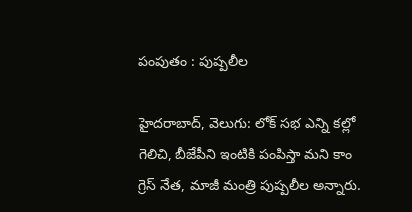పంపుతం : పుష్పలీల

హైదరాబాద్, వెలుగు: లోక్ సభ ఎన్ని కల్లో  గెలిచి, బీజేపీని ఇంటికి పంపిస్తా మని కాం గ్రెస్ నేత, మాజీ మంత్రి పుష్పలీల అన్నారు.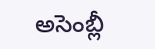అసెంబ్లీ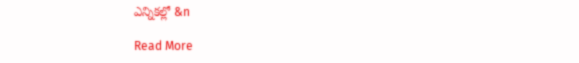ఎన్నికల్లో &n

Read More